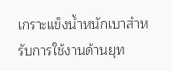เกราะแข็งน้ำหนักเบาสำหรับการใช้งานด้านยุท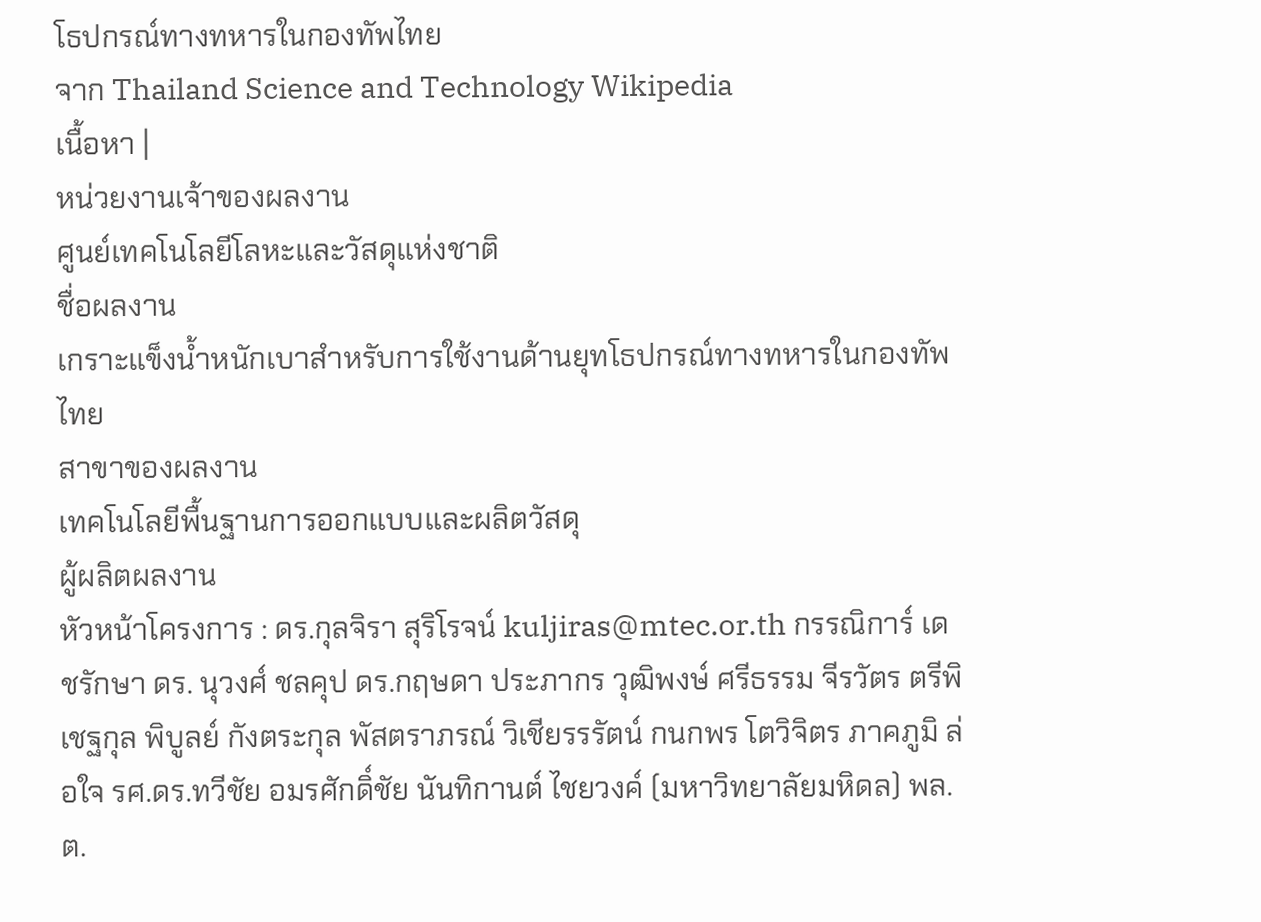โธปกรณ์ทางทหารในกองทัพไทย
จาก Thailand Science and Technology Wikipedia
เนื้อหา |
หน่วยงานเจ้าของผลงาน
ศูนย์เทคโนโลยีโลหะและวัสดุแห่งชาติ
ชื่อผลงาน
เกราะแข็งน้ำหนักเบาสำหรับการใช้งานด้านยุทโธปกรณ์ทางทหารในกองทัพไทย
สาขาของผลงาน
เทคโนโลยีพื้นฐานการออกแบบและผลิตวัสดุ
ผู้ผลิตผลงาน
หัวหน้าโครงการ : ดร.กุลจิรา สุริโรจน์ kuljiras@mtec.or.th กรรณิการ์ เดชรักษา ดร. นุวงศ์ ชลคุป ดร.กฤษดา ประภากร วุฒิพงษ์ ศรีธรรม จีรวัตร ตรีพิเชฐกุล พิบูลย์ กังตระกุล พัสตราภรณ์ วิเชียรรรัตน์ กนกพร โตวิจิตร ภาคภูมิ ล่อใจ รศ.ดร.ทวีชัย อมรศักดิ์ชัย นันทิกานต์ ไชยวงค์ (มหาวิทยาลัยมหิดล) พล.ต.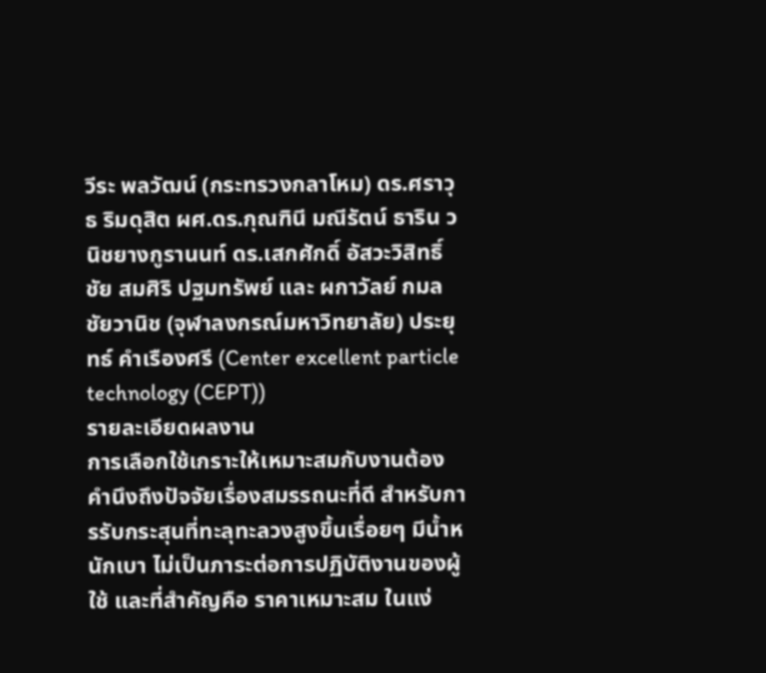วีระ พลวัฒน์ (กระทรวงกลาโหม) ดร.ศราวุธ ริมดุสิต ผศ.ดร.กุณฑินี มณีรัตน์ ธาริน วนิชยางกูรานนท์ ดร.เสกศักดิ์ อัสวะวิสิทธิ์ชัย สมศิริ ปฐมทรัพย์ และ ผกาวัลย์ กมลชัยวานิช (จุฬาลงกรณ์มหาวิทยาลัย) ประยุทธ์ คำเรืองศรี (Center excellent particle technology (CEPT))
รายละเอียดผลงาน
การเลือกใช้เกราะให้เหมาะสมกับงานต้องคำนึงถึงปัจจัยเรื่องสมรรถนะที่ดี สำหรับการรับกระสุนที่ทะลุทะลวงสูงขึ้นเรื่อยๆ มีน้ำหนักเบา ไม่เป็นภาระต่อการปฏิบัติงานของผู้ใช้ และที่สำคัญคือ ราคาเหมาะสม ในแง่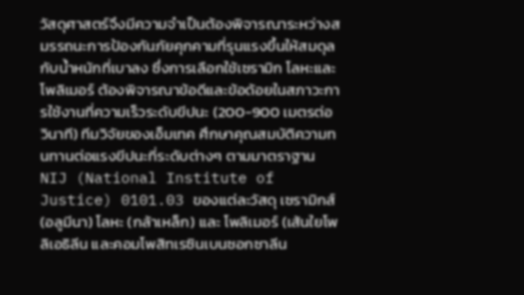วัสดุศาสตร์จึงมีความจำเป็นต้องพิจารณาระหว่างสมรรถนะการป้องกันภัยคุกคามที่รุนแรงขึ้นให้สมดุลกับน้ำหนักที่เบาลง ซึ่งการเลือกใช้เซรามิก โลหะและโพลิเมอร์ ต้องพิจารณาข้อดีและข้อด้อยในสภาวะการใช้งานที่ความเร็วระดับขีปนะ (200-900 เมตรต่อวินาที) ทีมวิจัยของเอ็มเทค ศึกษาคุณสมบัติความทนทานต่อแรงขีปนะที่ระดับต่างๆ ตามมาตราฐาน NIJ (National Institute of Justice) 0101.03 ของแต่ละวัสดุ เซรามิกส์ (อลูมีนา) โลหะ (กล้าเหล็ก) และ โพลิเมอร์ (เส้นใยโพลิเอธิลีน และคอมโพสิทเรซินเบนซอกซาลีน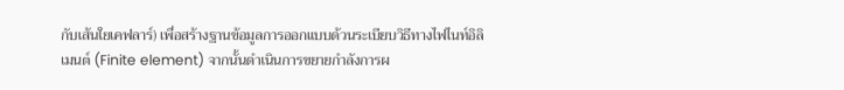กับเส้นใยเคฟลาร์) เพื่อสร้างฐานข้อมูลการออกแบบด้วนระเบียบวิธีทางไฟไนท์อิลิเมนต์ (Finite element) จากนั้นดำเนินการขยายกำลังการผ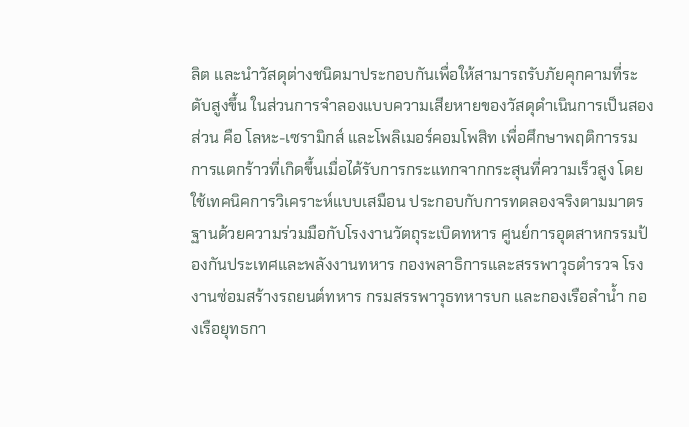ลิต และนำวัสดุต่างชนิดมาประกอบกันเพื่อให้สามารถรับภัยคุกคามที่ระดับสูงขึ้น ในส่วนการจำลองแบบความเสียหายของวัสดุดำเนินการเป็นสองส่วน คือ โลหะ-เซรามิกส์ และโพลิเมอร์คอมโพสิท เพื่อศึกษาพฤติการรมการแตกร้าวที่เกิดขึ้นเมื่อได้รับการกระแทกจากกระสุนที่ความเร็วสูง โดยใช้เทคนิคการวิเคราะห์แบบเสมือน ประกอบกับการทดลองจริงตามมาตรฐานด้วยความร่วมมือกับโรงงานวัตถุระเบิดทหาร ศูนย์การอุตสาหกรรมป้องกันประเทศและพลังงานทหาร กองพลาธิการและสรรพาวุธตำรวจ โรงงานซ่อมสร้างรถยนต์ทหาร กรมสรรพาวุธทหารบก และกองเรือลำน้ำ กองเรือยุทธกา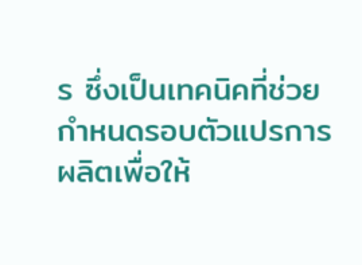ร ซึ่งเป็นเทคนิคที่ช่วยกำหนดรอบตัวแปรการผลิตเพื่อให้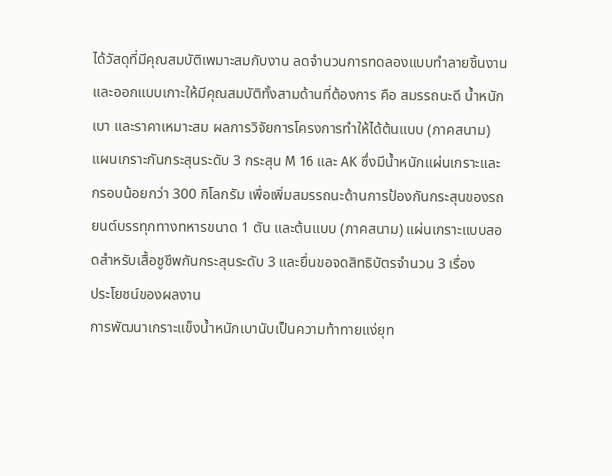ได้วัสดุที่มีคุณสมบัติเพมาะสมกับงาน ลดจำนวนการทดลองแบบทำลายชิ้นงาน และออกแบบเกาะให้มีคุณสมบัติทั้งสามด้านที่ต้องการ คือ สมรรถนะดี น้ำหนักเบา และราคาเหมาะสม ผลการวิจัยการโครงการทำให้ได้ต้นแบบ (ภาคสนาม) แผนเกราะกันกระสุนระดับ 3 กระสุน M 16 และ AK ซึ่งมีน้ำหนักแผ่นเกราะและกรอบน้อยกว่า 300 กิโลกรัม เพื่อเพิ่มสมรรถนะด้านการป้องกันกระสุนของรถยนต์บรรทุกทางทหารขนาด 1 ตัน และต้นแบบ (ภาคสนาม) แผ่นเกราะแบบสอดสำหรับเสื้อชูชีพกันกระสุนระดับ 3 และยื่นขอจดสิทธิบัตรจำนวน 3 เรื่อง
ประโยชน์ของผลงาน
การพัฒนาเกราะแข็งน้ำหนักเบานับเป็นความท้าทายแง่ยุท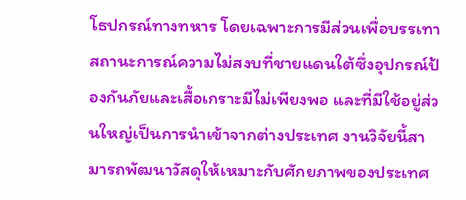โธปกรณ์ทางทหาร โดยเฉพาะการมีส่วนเพื่อบรรเทาสถานะการณ์ความไม่สงบที่ชายแดนใต้ซึ่งอุปกรณ์ป้องกันภัยและเสื้อเกราะมีไม่เพียงพอ และที่มีใช้อยู่ส่วนใหญ่เป็นการนำเข้าจากต่างประเทศ งานวิจัยนี้สามารถพัฒนาวัสดุให้เหมาะกับศักยภาพของประเทศ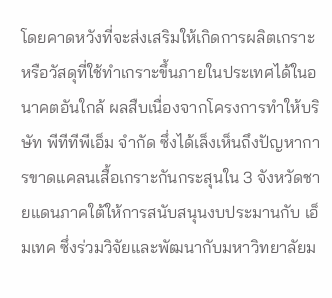โดยคาดหวังที่จะส่งเสริมให้เกิดการผลิตเกราะหรือวัสดุที่ใช้ทำเกราะขึ้นภายในประเทศได้ในอนาคตอันใกล้ ผลสืบเนื่องจากโครงการทำให้บริษัท พีทีทีพีเอ็ม จำกัด ซึ่งได้เล็งเห็นถึงปัญหาการขาดแคลนเสื้อเกราะกันกระสุนใน 3 จังหวัดชายแดนภาคใต้ให้การสนับสนุนงบประมานกับ เอ็มเทค ซึ่งร่วมวิจัยและพัฒนากับมหาวิทยาลัยม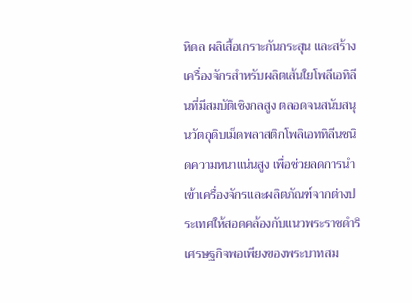หิดล ผลิเสื้อเกราะกันกระสุน และสร้างเครื่องจักรสำหรับผลิตเส้นใยโพลีเอทิลีนที่มีสมบัติเชิงกลสูง ตลอดจนสนับสนุนวัตถุดิบเม็ดพลาสติกโพลิเอททิลีนชนิดความหนาแน่นสูง เพื่อช่วยลดการนำเข้าเครื่องจักรและผลิตภัณฑ์จากต่างประเทศให้สอดคล้องกับแนวพระราชดำริเศรษฐกิจพอเพียงของพระบาทสม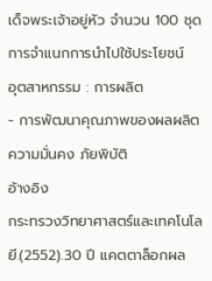เด็จพระเจ้าอยู่หัว จำนวน 100 ชุด
การจำแนกการนำไปใช้ประโยชน์
อุตสาหกรรม : การผลิต
- การพัฒนาคุณภาพของผลผลิต
ความมั่นคง ภัยพิบัติ
อ้างอิง
กระทรวงวิทยาศาสตร์และเทคโนโลยี.(2552).30 ปี แคตตาล็อกผล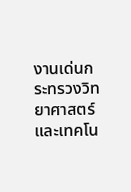งานเด่นกระทรวงวิทยาศาสตร์และเทคโน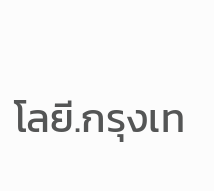โลยี.กรุงเท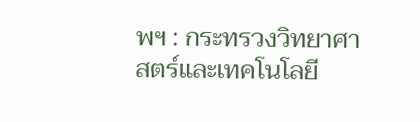พฯ : กระทรวงวิทยาศาสตร์และเทคโนโลยี